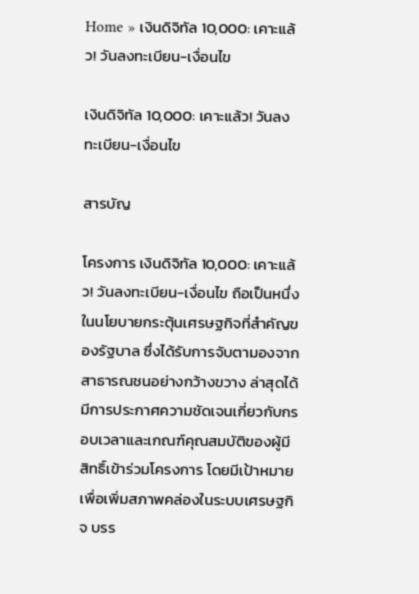Home » เงินดิจิทัล 10,000: เคาะแล้ว! วันลงทะเบียน-เงื่อนไข

เงินดิจิทัล 10,000: เคาะแล้ว! วันลงทะเบียน-เงื่อนไข

สารบัญ

โครงการ เงินดิจิทัล 10,000: เคาะแล้ว! วันลงทะเบียน-เงื่อนไข ถือเป็นหนึ่งในนโยบายกระตุ้นเศรษฐกิจที่สำคัญของรัฐบาล ซึ่งได้รับการจับตามองจากสาธารณชนอย่างกว้างขวาง ล่าสุดได้มีการประกาศความชัดเจนเกี่ยวกับกรอบเวลาและเกณฑ์คุณสมบัติของผู้มีสิทธิ์เข้าร่วมโครงการ โดยมีเป้าหมายเพื่อเพิ่มสภาพคล่องในระบบเศรษฐกิจ บรร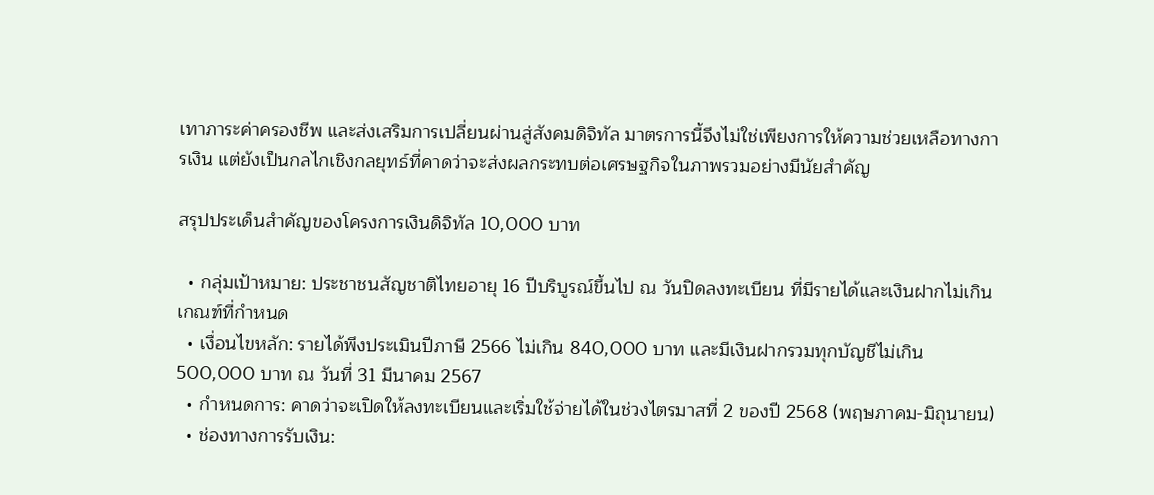เทาภาระค่าครองชีพ และส่งเสริมการเปลี่ยนผ่านสู่สังคมดิจิทัล มาตรการนี้จึงไม่ใช่เพียงการให้ความช่วยเหลือทางการเงิน แต่ยังเป็นกลไกเชิงกลยุทธ์ที่คาดว่าจะส่งผลกระทบต่อเศรษฐกิจในภาพรวมอย่างมีนัยสำคัญ

สรุปประเด็นสำคัญของโครงการเงินดิจิทัล 10,000 บาท

  • กลุ่มเป้าหมาย: ประชาชนสัญชาติไทยอายุ 16 ปีบริบูรณ์ขึ้นไป ณ วันปิดลงทะเบียน ที่มีรายได้และเงินฝากไม่เกินเกณฑ์ที่กำหนด
  • เงื่อนไขหลัก: รายได้พึงประเมินปีภาษี 2566 ไม่เกิน 840,000 บาท และมีเงินฝากรวมทุกบัญชีไม่เกิน 500,000 บาท ณ วันที่ 31 มีนาคม 2567
  • กำหนดการ: คาดว่าจะเปิดให้ลงทะเบียนและเริ่มใช้จ่ายได้ในช่วงไตรมาสที่ 2 ของปี 2568 (พฤษภาคม-มิถุนายน)
  • ช่องทางการรับเงิน: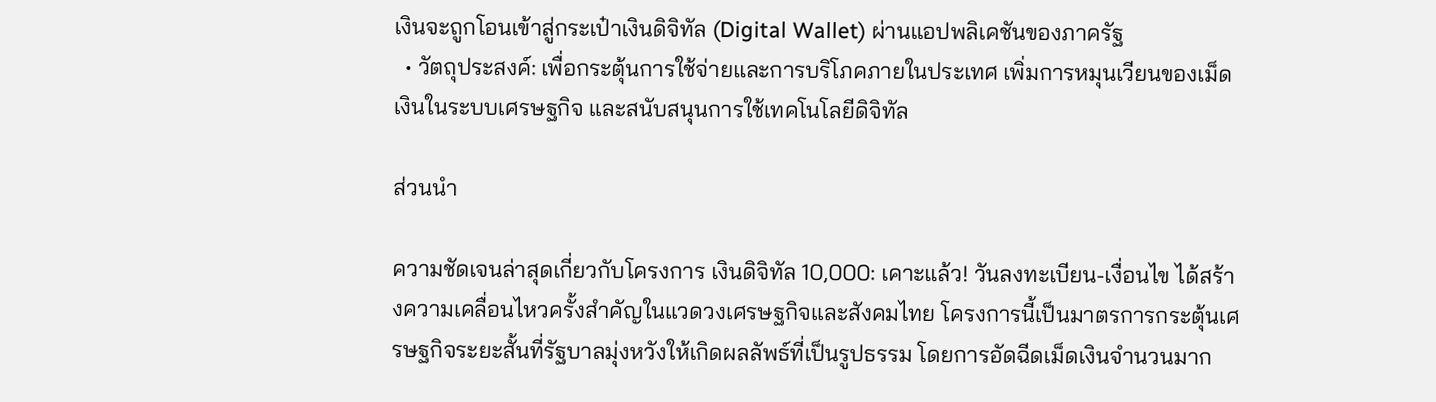เงินจะถูกโอนเข้าสู่กระเป๋าเงินดิจิทัล (Digital Wallet) ผ่านแอปพลิเคชันของภาครัฐ
  • วัตถุประสงค์: เพื่อกระตุ้นการใช้จ่ายและการบริโภคภายในประเทศ เพิ่มการหมุนเวียนของเม็ดเงินในระบบเศรษฐกิจ และสนับสนุนการใช้เทคโนโลยีดิจิทัล

ส่วนนำ

ความชัดเจนล่าสุดเกี่ยวกับโครงการ เงินดิจิทัล 10,000: เคาะแล้ว! วันลงทะเบียน-เงื่อนไข ได้สร้างความเคลื่อนไหวครั้งสำคัญในแวดวงเศรษฐกิจและสังคมไทย โครงการนี้เป็นมาตรการกระตุ้นเศรษฐกิจระยะสั้นที่รัฐบาลมุ่งหวังให้เกิดผลลัพธ์ที่เป็นรูปธรรม โดยการอัดฉีดเม็ดเงินจำนวนมาก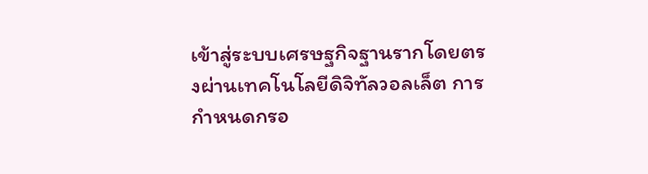เข้าสู่ระบบเศรษฐกิจฐานรากโดยตรงผ่านเทคโนโลยีดิจิทัลวอลเล็ต การกำหนดกรอ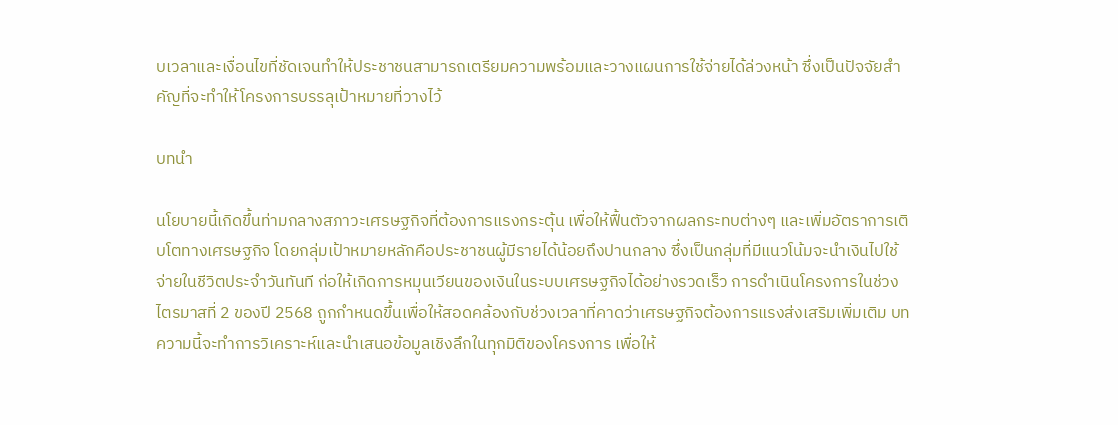บเวลาและเงื่อนไขที่ชัดเจนทำให้ประชาชนสามารถเตรียมความพร้อมและวางแผนการใช้จ่ายได้ล่วงหน้า ซึ่งเป็นปัจจัยสำคัญที่จะทำให้โครงการบรรลุเป้าหมายที่วางไว้

บทนำ

นโยบายนี้เกิดขึ้นท่ามกลางสภาวะเศรษฐกิจที่ต้องการแรงกระตุ้น เพื่อให้ฟื้นตัวจากผลกระทบต่างๆ และเพิ่มอัตราการเติบโตทางเศรษฐกิจ โดยกลุ่มเป้าหมายหลักคือประชาชนผู้มีรายได้น้อยถึงปานกลาง ซึ่งเป็นกลุ่มที่มีแนวโน้มจะนำเงินไปใช้จ่ายในชีวิตประจำวันทันที ก่อให้เกิดการหมุนเวียนของเงินในระบบเศรษฐกิจได้อย่างรวดเร็ว การดำเนินโครงการในช่วงไตรมาสที่ 2 ของปี 2568 ถูกกำหนดขึ้นเพื่อให้สอดคล้องกับช่วงเวลาที่คาดว่าเศรษฐกิจต้องการแรงส่งเสริมเพิ่มเติม บทความนี้จะทำการวิเคราะห์และนำเสนอข้อมูลเชิงลึกในทุกมิติของโครงการ เพื่อให้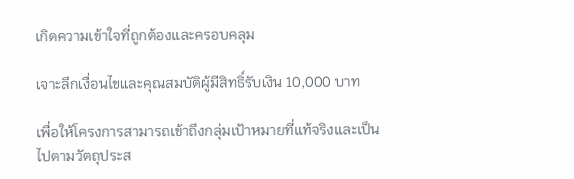เกิดความเข้าใจที่ถูกต้องและครอบคลุม

เจาะลึกเงื่อนไขและคุณสมบัติผู้มีสิทธิ์รับเงิน 10,000 บาท

เพื่อให้โครงการสามารถเข้าถึงกลุ่มเป้าหมายที่แท้จริงและเป็นไปตามวัตถุประส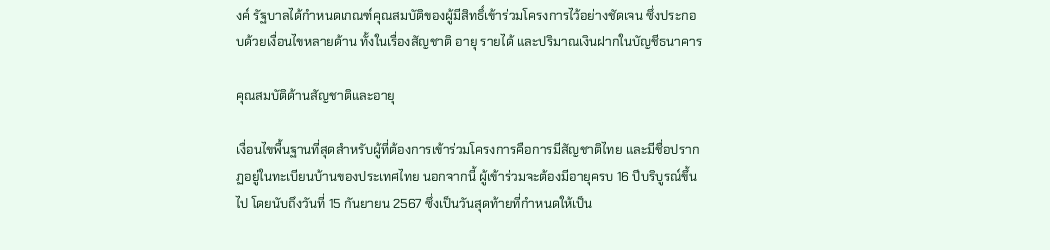งค์ รัฐบาลได้กำหนดเกณฑ์คุณสมบัติของผู้มีสิทธิ์เข้าร่วมโครงการไว้อย่างชัดเจน ซึ่งประกอบด้วยเงื่อนไขหลายด้าน ทั้งในเรื่องสัญชาติ อายุ รายได้ และปริมาณเงินฝากในบัญชีธนาคาร

คุณสมบัติด้านสัญชาติและอายุ

เงื่อนไขพื้นฐานที่สุดสำหรับผู้ที่ต้องการเข้าร่วมโครงการคือการมีสัญชาติไทย และมีชื่อปรากฏอยู่ในทะเบียนบ้านของประเทศไทย นอกจากนี้ ผู้เข้าร่วมจะต้องมีอายุครบ 16 ปีบริบูรณ์ขึ้นไป โดยนับถึงวันที่ 15 กันยายน 2567 ซึ่งเป็นวันสุดท้ายที่กำหนดให้เป็น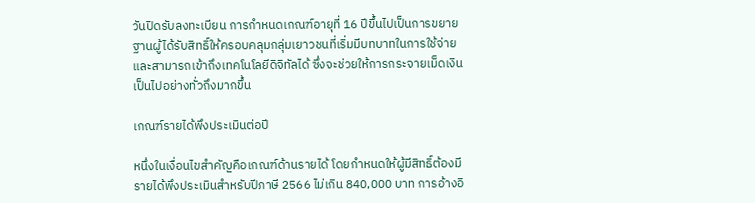วันปิดรับลงทะเบียน การกำหนดเกณฑ์อายุที่ 16 ปีขึ้นไปเป็นการขยายฐานผู้ได้รับสิทธิ์ให้ครอบคลุมกลุ่มเยาวชนที่เริ่มมีบทบาทในการใช้จ่ายและสามารถเข้าถึงเทคโนโลยีดิจิทัลได้ ซึ่งจะช่วยให้การกระจายเม็ดเงินเป็นไปอย่างทั่วถึงมากขึ้น

เกณฑ์รายได้พึงประเมินต่อปี

หนึ่งในเงื่อนไขสำคัญคือเกณฑ์ด้านรายได้ โดยกำหนดให้ผู้มีสิทธิ์ต้องมีรายได้พึงประเมินสำหรับปีภาษี 2566 ไม่เกิน 840,000 บาท การอ้างอิ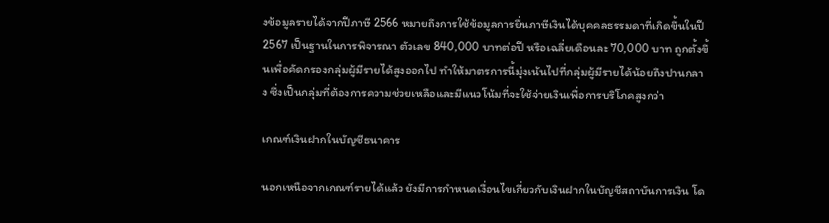งข้อมูลรายได้จากปีภาษี 2566 หมายถึงการใช้ข้อมูลการยื่นภาษีเงินได้บุคคลธรรมดาที่เกิดขึ้นในปี 2567 เป็นฐานในการพิจารณา ตัวเลข 840,000 บาทต่อปี หรือเฉลี่ยเดือนละ 70,000 บาท ถูกตั้งขึ้นเพื่อคัดกรองกลุ่มผู้มีรายได้สูงออกไป ทำให้มาตรการนี้มุ่งเน้นไปที่กลุ่มผู้มีรายได้น้อยถึงปานกลาง ซึ่งเป็นกลุ่มที่ต้องการความช่วยเหลือและมีแนวโน้มที่จะใช้จ่ายเงินเพื่อการบริโภคสูงกว่า

เกณฑ์เงินฝากในบัญชีธนาคาร

นอกเหนือจากเกณฑ์รายได้แล้ว ยังมีการกำหนดเงื่อนไขเกี่ยวกับเงินฝากในบัญชีสถาบันการเงิน โด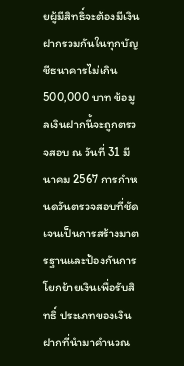ยผู้มีสิทธิ์จะต้องมีเงินฝากรวมกันในทุกบัญชีธนาคารไม่เกิน 500,000 บาท ข้อมูลเงินฝากนี้จะถูกตรวจสอบ ณ วันที่ 31 มีนาคม 2567 การกำหนดวันตรวจสอบที่ชัดเจนเป็นการสร้างมาตรฐานและป้องกันการโยกย้ายเงินเพื่อรับสิทธิ์ ประเภทของเงินฝากที่นำมาคำนวณ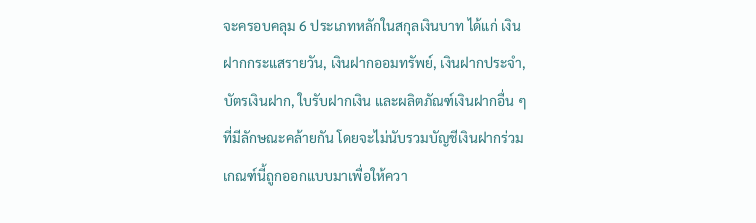จะครอบคลุม 6 ประเภทหลักในสกุลเงินบาท ได้แก่ เงินฝากกระแสรายวัน, เงินฝากออมทรัพย์, เงินฝากประจำ, บัตรเงินฝาก, ใบรับฝากเงิน และผลิตภัณฑ์เงินฝากอื่น ๆ ที่มีลักษณะคล้ายกัน โดยจะไม่นับรวมบัญชีเงินฝากร่วม เกณฑ์นี้ถูกออกแบบมาเพื่อให้ควา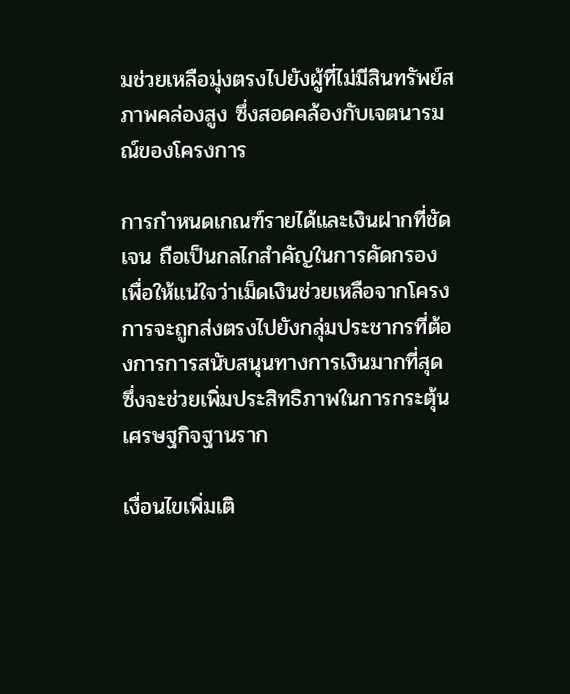มช่วยเหลือมุ่งตรงไปยังผู้ที่ไม่มีสินทรัพย์สภาพคล่องสูง ซึ่งสอดคล้องกับเจตนารมณ์ของโครงการ

การกำหนดเกณฑ์รายได้และเงินฝากที่ชัดเจน ถือเป็นกลไกสำคัญในการคัดกรองเพื่อให้แน่ใจว่าเม็ดเงินช่วยเหลือจากโครงการจะถูกส่งตรงไปยังกลุ่มประชากรที่ต้องการการสนับสนุนทางการเงินมากที่สุด ซึ่งจะช่วยเพิ่มประสิทธิภาพในการกระตุ้นเศรษฐกิจฐานราก

เงื่อนไขเพิ่มเติ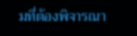มที่ต้องพิจารณา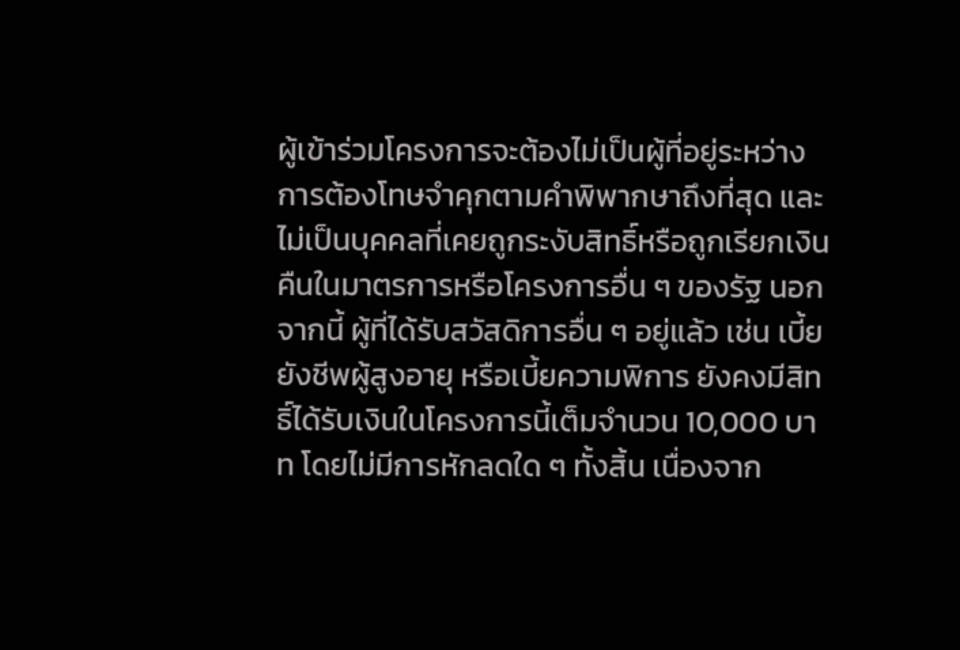ผู้เข้าร่วมโครงการจะต้องไม่เป็นผู้ที่อยู่ระหว่างการต้องโทษจำคุกตามคำพิพากษาถึงที่สุด และไม่เป็นบุคคลที่เคยถูกระงับสิทธิ์หรือถูกเรียกเงินคืนในมาตรการหรือโครงการอื่น ๆ ของรัฐ นอกจากนี้ ผู้ที่ได้รับสวัสดิการอื่น ๆ อยู่แล้ว เช่น เบี้ยยังชีพผู้สูงอายุ หรือเบี้ยความพิการ ยังคงมีสิทธิ์ได้รับเงินในโครงการนี้เต็มจำนวน 10,000 บาท โดยไม่มีการหักลดใด ๆ ทั้งสิ้น เนื่องจาก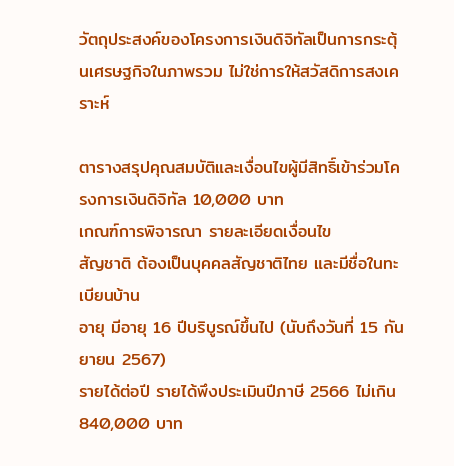วัตถุประสงค์ของโครงการเงินดิจิทัลเป็นการกระตุ้นเศรษฐกิจในภาพรวม ไม่ใช่การให้สวัสดิการสงเคราะห์

ตารางสรุปคุณสมบัติและเงื่อนไขผู้มีสิทธิ์เข้าร่วมโครงการเงินดิจิทัล 10,000 บาท
เกณฑ์การพิจารณา รายละเอียดเงื่อนไข
สัญชาติ ต้องเป็นบุคคลสัญชาติไทย และมีชื่อในทะเบียนบ้าน
อายุ มีอายุ 16 ปีบริบูรณ์ขึ้นไป (นับถึงวันที่ 15 กันยายน 2567)
รายได้ต่อปี รายได้พึงประเมินปีภาษี 2566 ไม่เกิน 840,000 บาท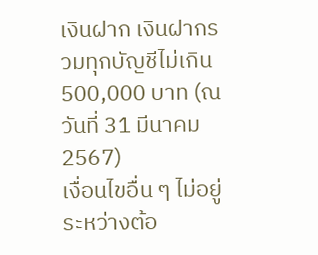เงินฝาก เงินฝากรวมทุกบัญชีไม่เกิน 500,000 บาท (ณ วันที่ 31 มีนาคม 2567)
เงื่อนไขอื่น ๆ ไม่อยู่ระหว่างต้อ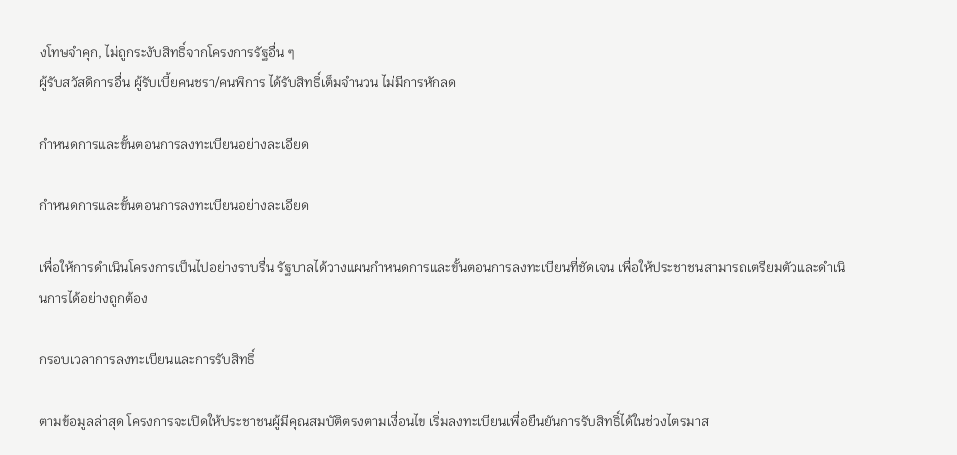งโทษจำคุก, ไม่ถูกระงับสิทธิ์จากโครงการรัฐอื่น ๆ
ผู้รับสวัสดิการอื่น ผู้รับเบี้ยคนชรา/คนพิการ ได้รับสิทธิ์เต็มจำนวน ไม่มีการหักลด

กำหนดการและขั้นตอนการลงทะเบียนอย่างละเอียด

กำหนดการและขั้นตอนการลงทะเบียนอย่างละเอียด

เพื่อให้การดำเนินโครงการเป็นไปอย่างราบรื่น รัฐบาลได้วางแผนกำหนดการและขั้นตอนการลงทะเบียนที่ชัดเจน เพื่อให้ประชาชนสามารถเตรียมตัวและดำเนินการได้อย่างถูกต้อง

กรอบเวลาการลงทะเบียนและการรับสิทธิ์

ตามข้อมูลล่าสุด โครงการจะเปิดให้ประชาชนผู้มีคุณสมบัติตรงตามเงื่อนไข เริ่มลงทะเบียนเพื่อยืนยันการรับสิทธิ์ได้ในช่วงไตรมาส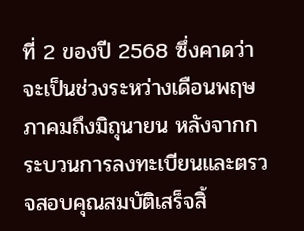ที่ 2 ของปี 2568 ซึ่งคาดว่าจะเป็นช่วงระหว่างเดือนพฤษภาคมถึงมิถุนายน หลังจากกระบวนการลงทะเบียนและตรวจสอบคุณสมบัติเสร็จสิ้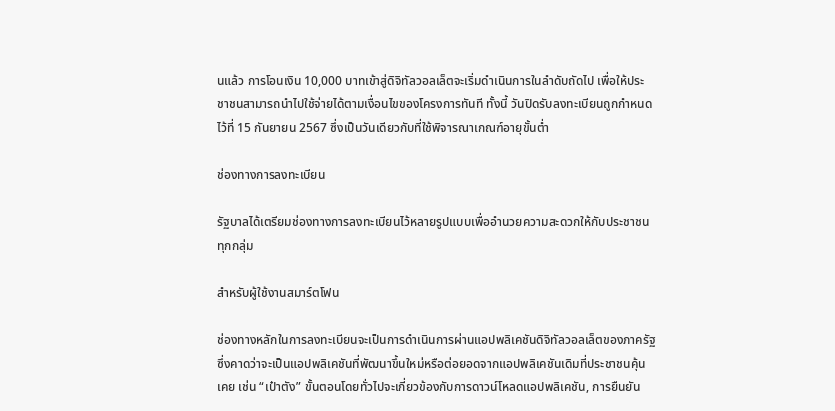นแล้ว การโอนเงิน 10,000 บาทเข้าสู่ดิจิทัลวอลเล็ตจะเริ่มดำเนินการในลำดับถัดไป เพื่อให้ประชาชนสามารถนำไปใช้จ่ายได้ตามเงื่อนไขของโครงการทันที ทั้งนี้ วันปิดรับลงทะเบียนถูกกำหนดไว้ที่ 15 กันยายน 2567 ซึ่งเป็นวันเดียวกับที่ใช้พิจารณาเกณฑ์อายุขั้นต่ำ

ช่องทางการลงทะเบียน

รัฐบาลได้เตรียมช่องทางการลงทะเบียนไว้หลายรูปแบบเพื่ออำนวยความสะดวกให้กับประชาชนทุกกลุ่ม

สำหรับผู้ใช้งานสมาร์ตโฟน

ช่องทางหลักในการลงทะเบียนจะเป็นการดำเนินการผ่านแอปพลิเคชันดิจิทัลวอลเล็ตของภาครัฐ ซึ่งคาดว่าจะเป็นแอปพลิเคชันที่พัฒนาขึ้นใหม่หรือต่อยอดจากแอปพลิเคชันเดิมที่ประชาชนคุ้นเคย เช่น “เป๋าตัง” ขั้นตอนโดยทั่วไปจะเกี่ยวข้องกับการดาวน์โหลดแอปพลิเคชัน, การยืนยัน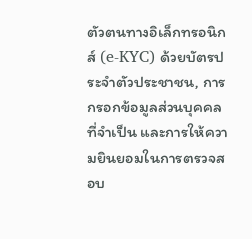ตัวตนทางอิเล็กทรอนิกส์ (e-KYC) ด้วยบัตรประจำตัวประชาชน, การกรอกข้อมูลส่วนบุคคลที่จำเป็น และการให้ความยินยอมในการตรวจสอบ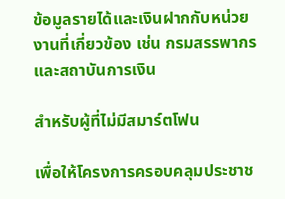ข้อมูลรายได้และเงินฝากกับหน่วยงานที่เกี่ยวข้อง เช่น กรมสรรพากร และสถาบันการเงิน

สำหรับผู้ที่ไม่มีสมาร์ตโฟน

เพื่อให้โครงการครอบคลุมประชาช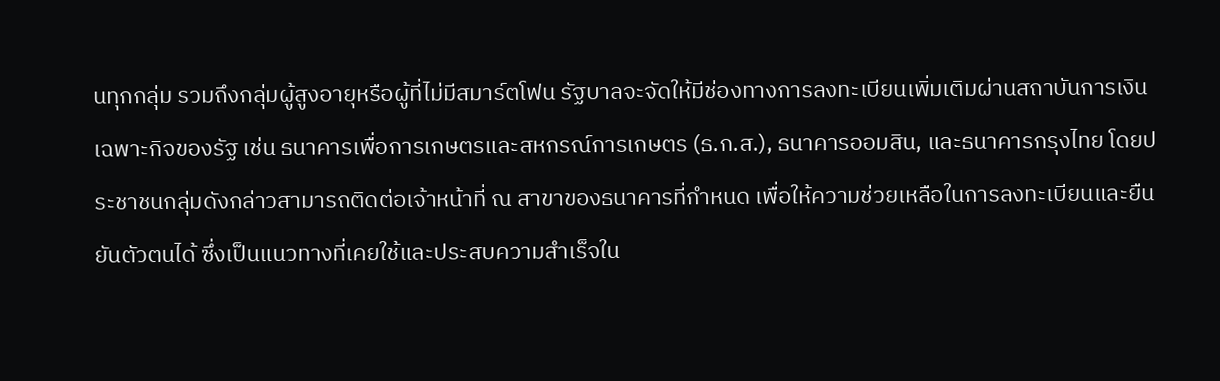นทุกกลุ่ม รวมถึงกลุ่มผู้สูงอายุหรือผู้ที่ไม่มีสมาร์ตโฟน รัฐบาลจะจัดให้มีช่องทางการลงทะเบียนเพิ่มเติมผ่านสถาบันการเงินเฉพาะกิจของรัฐ เช่น ธนาคารเพื่อการเกษตรและสหกรณ์การเกษตร (ธ.ก.ส.), ธนาคารออมสิน, และธนาคารกรุงไทย โดยประชาชนกลุ่มดังกล่าวสามารถติดต่อเจ้าหน้าที่ ณ สาขาของธนาคารที่กำหนด เพื่อให้ความช่วยเหลือในการลงทะเบียนและยืนยันตัวตนได้ ซึ่งเป็นแนวทางที่เคยใช้และประสบความสำเร็จใน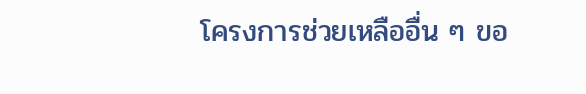โครงการช่วยเหลืออื่น ๆ ขอ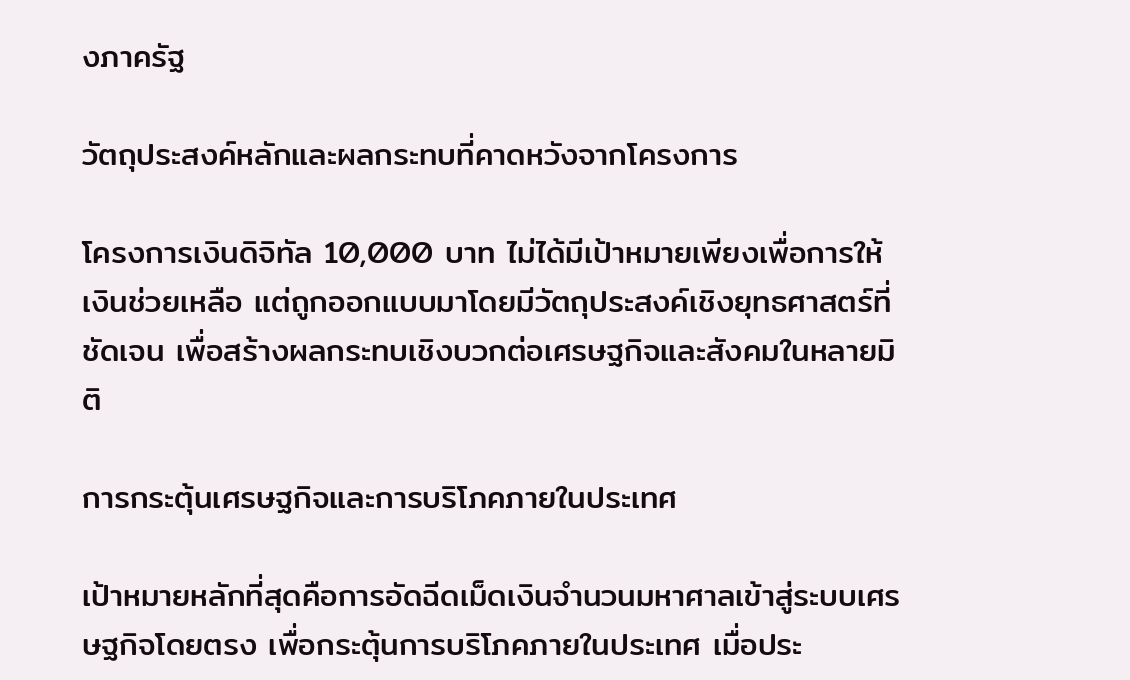งภาครัฐ

วัตถุประสงค์หลักและผลกระทบที่คาดหวังจากโครงการ

โครงการเงินดิจิทัล 10,000 บาท ไม่ได้มีเป้าหมายเพียงเพื่อการให้เงินช่วยเหลือ แต่ถูกออกแบบมาโดยมีวัตถุประสงค์เชิงยุทธศาสตร์ที่ชัดเจน เพื่อสร้างผลกระทบเชิงบวกต่อเศรษฐกิจและสังคมในหลายมิติ

การกระตุ้นเศรษฐกิจและการบริโภคภายในประเทศ

เป้าหมายหลักที่สุดคือการอัดฉีดเม็ดเงินจำนวนมหาศาลเข้าสู่ระบบเศรษฐกิจโดยตรง เพื่อกระตุ้นการบริโภคภายในประเทศ เมื่อประ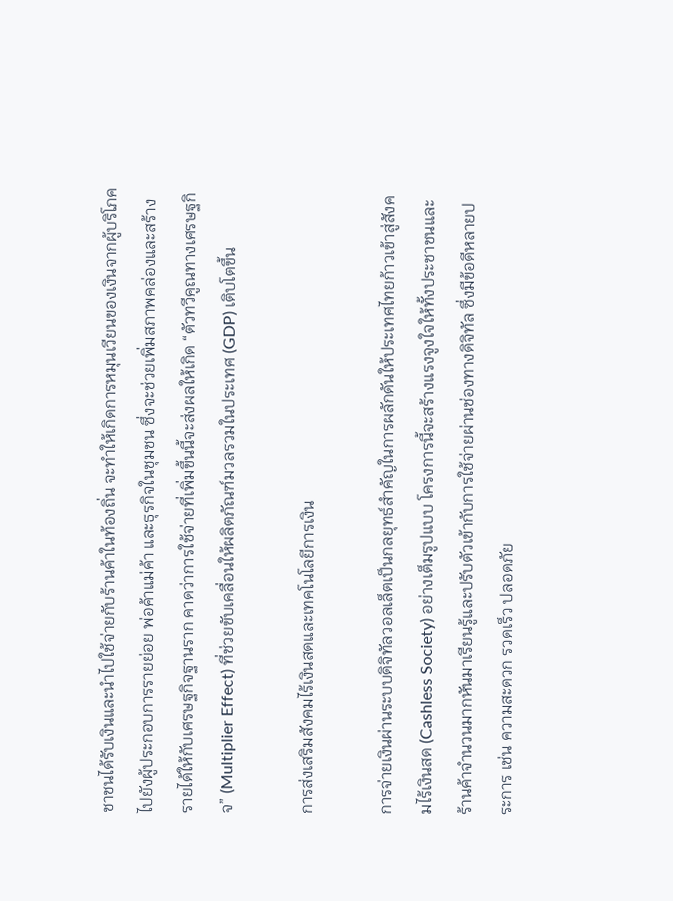ชาชนได้รับเงินและนำไปใช้จ่ายกับร้านค้าในท้องถิ่น จะทำให้เกิดการหมุนเวียนของเงินจากผู้บริโภคไปยังผู้ประกอบการรายย่อย พ่อค้าแม่ค้า และธุรกิจในชุมชน ซึ่งจะช่วยเพิ่มสภาพคล่องและสร้างรายได้ให้กับเศรษฐกิจฐานราก คาดว่าการใช้จ่ายที่เพิ่มขึ้นนี้จะส่งผลให้เกิด “ตัวทวีคูณทางเศรษฐกิจ” (Multiplier Effect) ที่ช่วยขับเคลื่อนให้ผลิตภัณฑ์มวลรวมในประเทศ (GDP) เติบโตขึ้น

การส่งเสริมสังคมไร้เงินสดและเทคโนโลยีการเงิน

การจ่ายเงินผ่านระบบดิจิทัลวอลเล็ตเป็นกลยุทธ์สำคัญในการผลักดันให้ประเทศไทยก้าวเข้าสู่สังคมไร้เงินสด (Cashless Society) อย่างเต็มรูปแบบ โครงการนี้จะสร้างแรงจูงใจให้ทั้งประชาชนและร้านค้าจำนวนมากหันมาเรียนรู้และปรับตัวเข้ากับการใช้จ่ายผ่านช่องทางดิจิทัล ซึ่งมีข้อดีหลายประการ เช่น ความสะดวก รวดเร็ว ปลอดภัย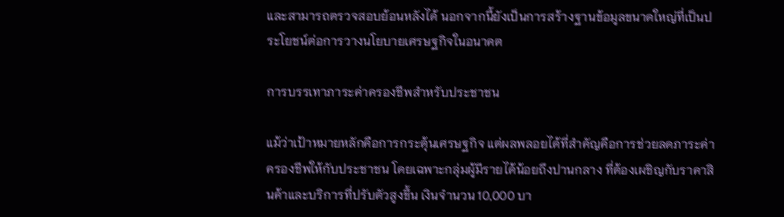และสามารถตรวจสอบย้อนหลังได้ นอกจากนี้ยังเป็นการสร้างฐานข้อมูลขนาดใหญ่ที่เป็นประโยชน์ต่อการวางนโยบายเศรษฐกิจในอนาคต

การบรรเทาภาระค่าครองชีพสำหรับประชาชน

แม้ว่าเป้าหมายหลักคือการกระตุ้นเศรษฐกิจ แต่ผลพลอยได้ที่สำคัญคือการช่วยลดภาระค่าครองชีพให้กับประชาชน โดยเฉพาะกลุ่มผู้มีรายได้น้อยถึงปานกลาง ที่ต้องเผชิญกับราคาสินค้าและบริการที่ปรับตัวสูงขึ้น เงินจำนวน 10,000 บา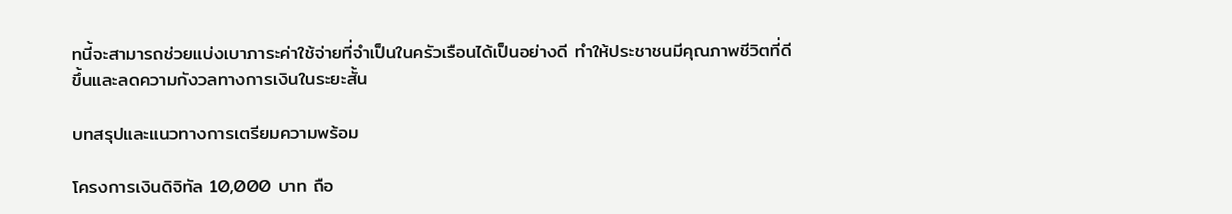ทนี้จะสามารถช่วยแบ่งเบาภาระค่าใช้จ่ายที่จำเป็นในครัวเรือนได้เป็นอย่างดี ทำให้ประชาชนมีคุณภาพชีวิตที่ดีขึ้นและลดความกังวลทางการเงินในระยะสั้น

บทสรุปและแนวทางการเตรียมความพร้อม

โครงการเงินดิจิทัล 10,000 บาท ถือ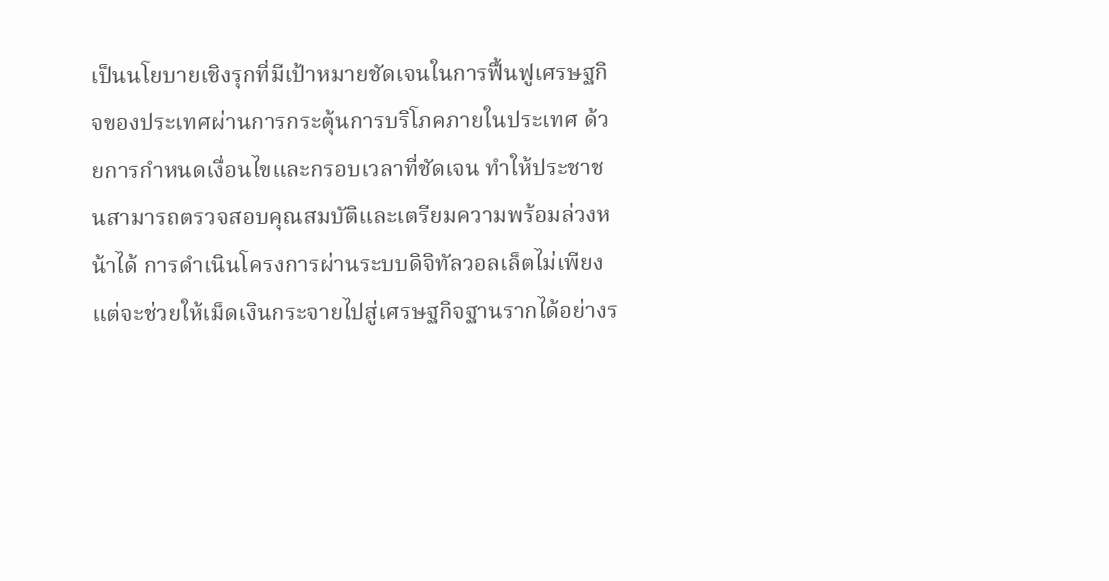เป็นนโยบายเชิงรุกที่มีเป้าหมายชัดเจนในการฟื้นฟูเศรษฐกิจของประเทศผ่านการกระตุ้นการบริโภคภายในประเทศ ด้วยการกำหนดเงื่อนไขและกรอบเวลาที่ชัดเจน ทำให้ประชาชนสามารถตรวจสอบคุณสมบัติและเตรียมความพร้อมล่วงหน้าได้ การดำเนินโครงการผ่านระบบดิจิทัลวอลเล็ตไม่เพียงแต่จะช่วยให้เม็ดเงินกระจายไปสู่เศรษฐกิจฐานรากได้อย่างร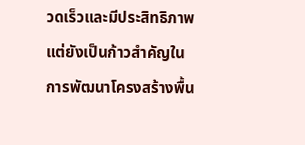วดเร็วและมีประสิทธิภาพ แต่ยังเป็นก้าวสำคัญในการพัฒนาโครงสร้างพื้น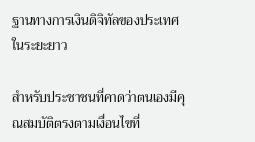ฐานทางการเงินดิจิทัลของประเทศในระยะยาว

สำหรับประชาชนที่คาดว่าตนเองมีคุณสมบัติตรงตามเงื่อนไขที่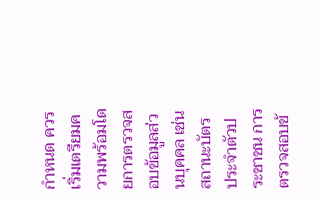กำหนด ควรเริ่มเตรียมความพร้อมโดยการตรวจสอบข้อมูลส่วนบุคคล เช่น สถานะบัตรประจำตัวประชาชน การตรวจสอบข้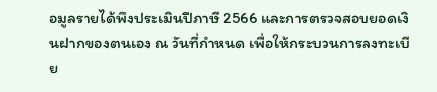อมูลรายได้พึงประเมินปีภาษี 2566 และการตรวจสอบยอดเงินฝากของตนเอง ณ วันที่กำหนด เพื่อให้กระบวนการลงทะเบีย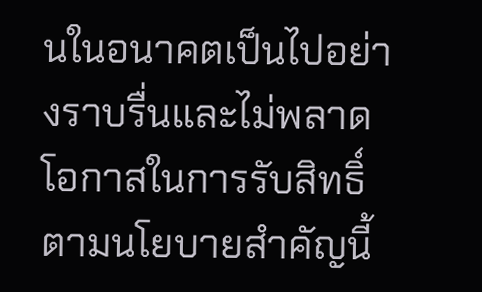นในอนาคตเป็นไปอย่างราบรื่นและไม่พลาดโอกาสในการรับสิทธิ์ตามนโยบายสำคัญนี้